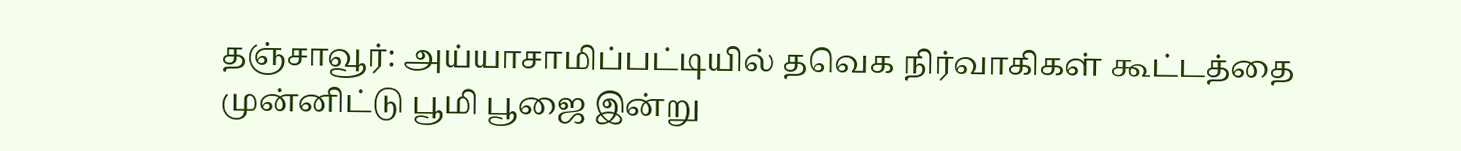தஞ்சாவூர்: அய்யாசாமிப்பட்டியில் தவெக நிர்வாகிகள் கூட்டத்தை முன்னிட்டு பூமி பூஜை இன்று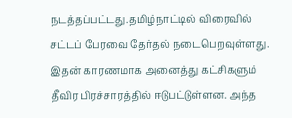நடத்தப்பட்டது.தமிழ்நாட்டில் விரைவில் சட்டப் பேரவை தேர்தல் நடைபெறவுள்ளது. இதன் காரணமாக அனைத்து கட்சிகளும் தீவிர பிரச்சாரத்தில் ஈடுபட்டுள்ளன. அந்த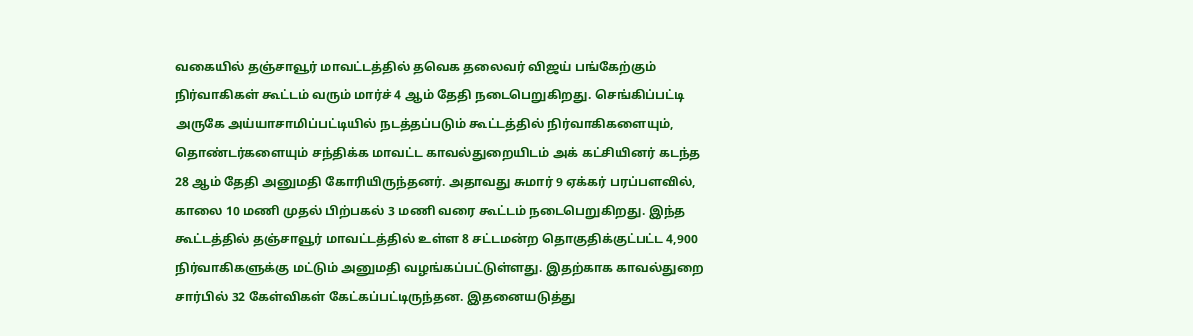வகையில் தஞ்சாவூர் மாவட்டத்தில் தவெக தலைவர் விஜய் பங்கேற்கும் நிர்வாகிகள் கூட்டம் வரும் மார்ச் 4 ஆம் தேதி நடைபெறுகிறது. செங்கிப்பட்டி அருகே அய்யாசாமிப்பட்டியில் நடத்தப்படும் கூட்டத்தில் நிர்வாகிகளையும், தொண்டர்களையும் சந்திக்க மாவட்ட காவல்துறையிடம் அக் கட்சியினர் கடந்த 28 ஆம் தேதி அனுமதி கோரியிருந்தனர். அதாவது சுமார் 9 ஏக்கர் பரப்பளவில், காலை 10 மணி முதல் பிற்பகல் 3 மணி வரை கூட்டம் நடைபெறுகிறது. இந்த கூட்டத்தில் தஞ்சாவூர் மாவட்டத்தில் உள்ள 8 சட்டமன்ற தொகுதிக்குட்பட்ட 4,900 நிர்வாகிகளுக்கு மட்டும் அனுமதி வழங்கப்பட்டுள்ளது. இதற்காக காவல்துறை சார்பில் 32 கேள்விகள் கேட்கப்பட்டிருந்தன. இதனையடுத்து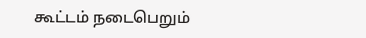கூட்டம் நடைபெறும்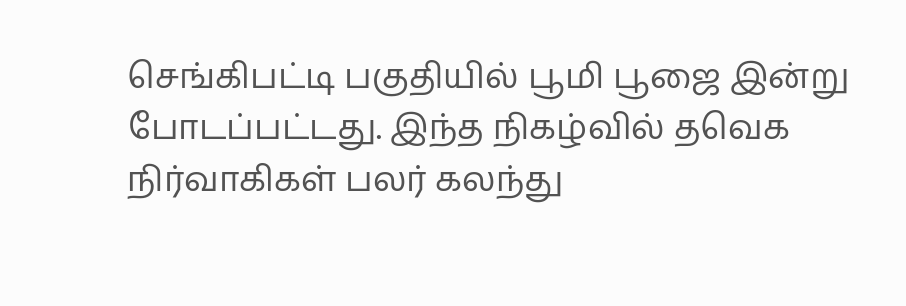செங்கிபட்டி பகுதியில் பூமி பூஜை இன்று போடப்பட்டது. இந்த நிகழ்வில் தவெக நிர்வாகிகள் பலர் கலந்து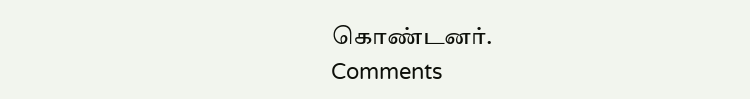கொண்டனர்.
Comments